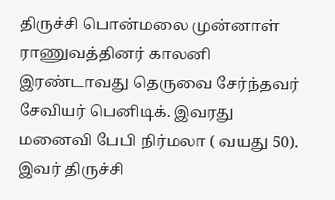திருச்சி பொன்மலை முன்னாள் ராணுவத்தினர் காலனி இரண்டாவது தெருவை சேர்ந்தவர் சேவியர் பெனிடிக். இவரது மனைவி பேபி நிர்மலா ( வயது 50). இவர் திருச்சி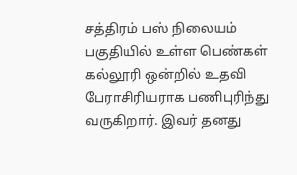சத்திரம் பஸ் நிலையம் பகுதியில் உள்ள பெண்கள் கல்லூரி ஒன்றில் உதவி பேராசிரியராக பணிபுரிந்து வருகிறார். இவர் தனது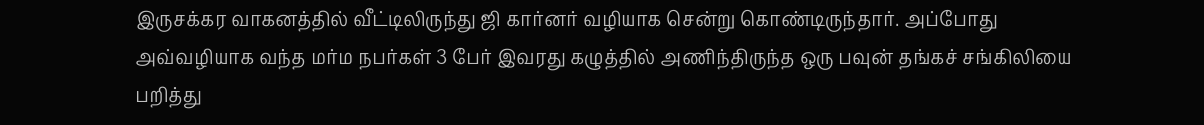இருசக்கர வாகனத்தில் வீட்டிலிருந்து ஜி கார்னர் வழியாக சென்று கொண்டிருந்தார். அப்போது அவ்வழியாக வந்த மர்ம நபர்கள் 3 பேர் இவரது கழுத்தில் அணிந்திருந்த ஒரு பவுன் தங்கச் சங்கிலியை பறித்து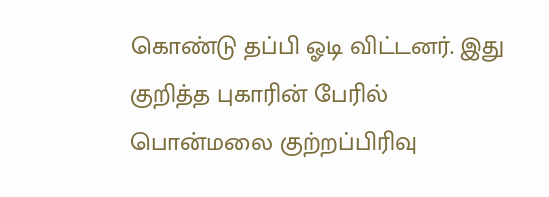கொண்டு தப்பி ஓடி விட்டனர். இது குறித்த புகாரின் பேரில் பொன்மலை குற்றப்பிரிவு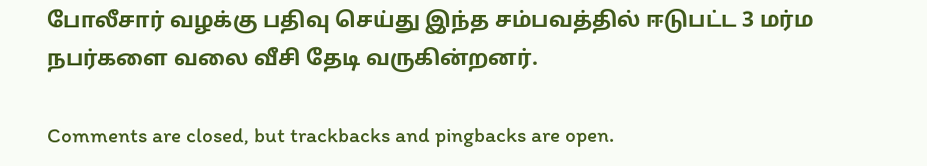போலீசார் வழக்கு பதிவு செய்து இந்த சம்பவத்தில் ஈடுபட்ட 3 மர்ம நபர்களை வலை வீசி தேடி வருகின்றனர்.

Comments are closed, but trackbacks and pingbacks are open.